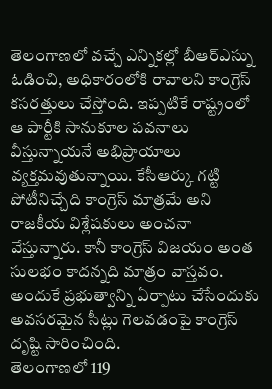తెలంగాణలో వచ్చే ఎన్నికల్లో బీఆర్ఎస్ను ఓడించి, అధికారంలోకి రావాలని కాంగ్రెస్ కసరత్తులు చేస్తోంది. ఇప్పటికే రాష్ట్రంలో ఆ పార్టీకి సానుకూల పవనాలు వీస్తున్నాయనే అభిప్రాయాలు వ్యక్తమవుతున్నాయి. కేసీఆర్కు గట్టి పోటీనిచ్చేది కాంగ్రెస్ మాత్రమే అని రాజకీయ విశ్లేషకులు అంచనా వేస్తున్నారు. కానీ కాంగ్రెస్ విజయం అంత సులభం కాదన్నది మాత్రం వాస్తవం. అందుకే ప్రభుత్వాన్ని ఏర్పాటు చేసేందుకు అవసరమైన సీట్లు గెలవడంపై కాంగ్రెస్ దృష్టి సారించింది.
తెలంగాణలో 119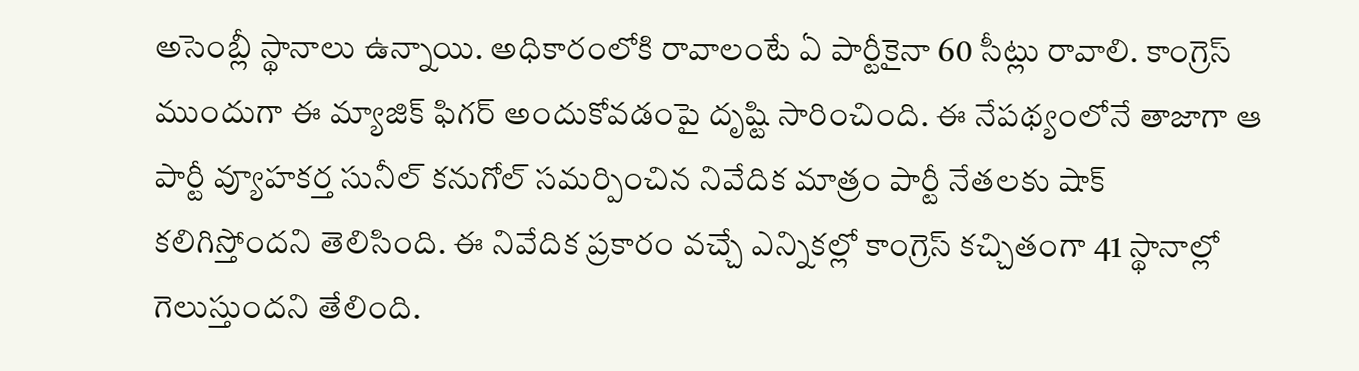అసెంబ్లీ స్థానాలు ఉన్నాయి. అధికారంలోకి రావాలంటే ఏ పార్టీకైనా 60 సీట్లు రావాలి. కాంగ్రెస్ ముందుగా ఈ మ్యాజిక్ ఫిగర్ అందుకోవడంపై దృష్టి సారించింది. ఈ నేపథ్యంలోనే తాజాగా ఆ పార్టీ వ్యూహకర్త సునీల్ కనుగోల్ సమర్పించిన నివేదిక మాత్రం పార్టీ నేతలకు షాక్ కలిగిస్తోందని తెలిసింది. ఈ నివేదిక ప్రకారం వచ్చే ఎన్నికల్లో కాంగ్రెస్ కచ్చితంగా 41 స్థానాల్లో గెలుస్తుందని తేలింది.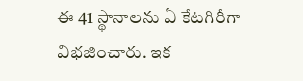ఈ 41 స్థానాలను ఏ కేటగిరీగా విభజించారు. ఇక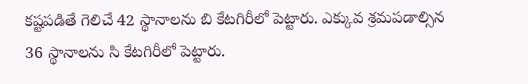కష్టపడితే గెలిచే 42 స్థానాలను బి కేటగిరీలో పెట్టారు. ఎక్కువ శ్రమపడాల్సిన 36 స్థానాలను సి కేటగిరీలో పెట్టారు.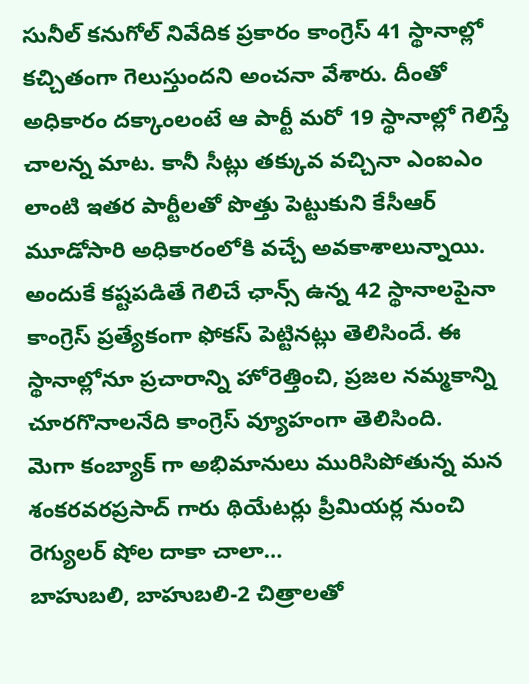సునీల్ కనుగోల్ నివేదిక ప్రకారం కాంగ్రెస్ 41 స్థానాల్లో కచ్చితంగా గెలుస్తుందని అంచనా వేశారు. దీంతో అధికారం దక్కాంలంటే ఆ పార్టీ మరో 19 స్థానాల్లో గెలిస్తే చాలన్న మాట. కానీ సీట్లు తక్కువ వచ్చినా ఎంఐఎం లాంటి ఇతర పార్టీలతో పొత్తు పెట్టుకుని కేసీఆర్ మూడోసారి అధికారంలోకి వచ్చే అవకాశాలున్నాయి. అందుకే కష్టపడితే గెలిచే ఛాన్స్ ఉన్న 42 స్థానాలపైనా కాంగ్రెస్ ప్రత్యేకంగా ఫోకస్ పెట్టినట్లు తెలిసిందే. ఈ స్థానాల్లోనూ ప్రచారాన్ని హోరెత్తించి, ప్రజల నమ్మకాన్ని చూరగొనాలనేది కాంగ్రెస్ వ్యూహంగా తెలిసింది.
మెగా కంబ్యాక్ గా అభిమానులు మురిసిపోతున్న మన శంకరవరప్రసాద్ గారు థియేటర్లు ప్రీమియర్ల నుంచి రెగ్యులర్ షోల దాకా చాలా…
బాహుబలి, బాహుబలి-2 చిత్రాలతో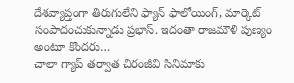దేశవ్యాప్తంగా తిరుగులేని ఫ్యాన్ ఫాలోయింగ్, మార్కెట్ సంపాదంచుకున్నాడు ప్రభాస్. ఇదంతా రాజమౌళి పుణ్యం అంటూ కొందరు…
చాలా గ్యాప్ తర్వాత చిరంజీవి సినిమాకు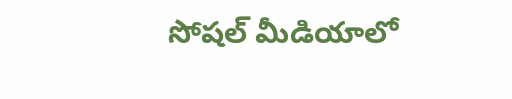సోషల్ మీడియాలో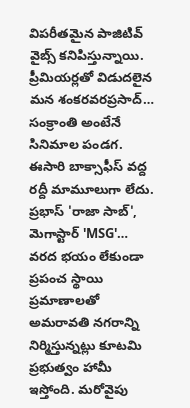విపరీతమైన పాజిటివ్ వైబ్స్ కనిపిస్తున్నాయి. ప్రీమియర్లతో విడుదలైన మన శంకరవరప్రసాద్…
సంక్రాంతి అంటేనే సినిమాల పండగ. ఈసారి బాక్సాఫీస్ వద్ద రద్దీ మామూలుగా లేదు. ప్రభాస్ 'రాజా సాబ్', మెగాస్టార్ 'MSG'…
వరద భయం లేకుండా ప్రపంచ స్థాయి ప్రమాణాలతో అమరావతి నగరాన్ని నిర్మిస్తున్నట్లు కూటమి ప్రభుత్వం హామీ ఇస్తోంది. మరోవైపు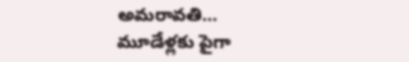అమరావతి…
మూడేళ్లకు పైగా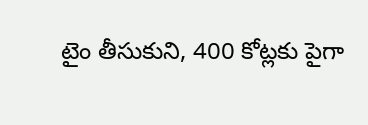టైం తీసుకుని, 400 కోట్లకు పైగా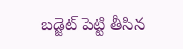బడ్జెట్ పెట్టి తీసిన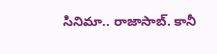సినిమా.. రాజాసాబ్. కానీ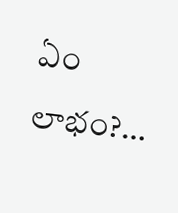ఏం లాభం?…